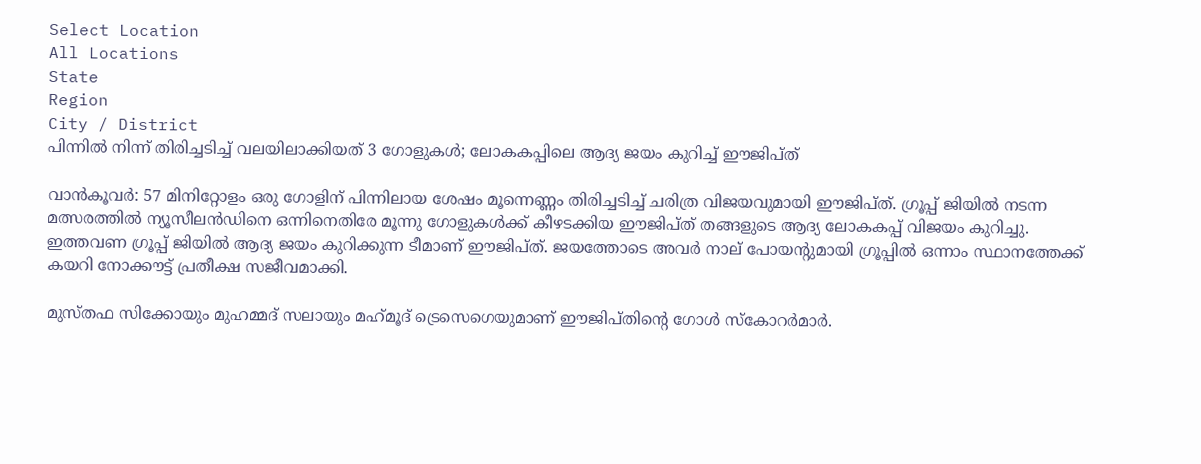Select Location
All Locations
State
Region
City / District
പിന്നിൽ നിന്ന് തിരിച്ചടിച്ച് വലയിലാക്കിയത് 3 ഗോളുകൾ; ലോകകപ്പിലെ ആദ്യ ജയം കുറിച്ച് ഈജിപ്ത്

വാൻകൂവർ: 57 മിനിറ്റോളം ഒരു ഗോളിന് പിന്നിലായ ശേഷം മൂന്നെണ്ണം തിരിച്ചടിച്ച് ചരിത്ര വിജയവുമായി ഈജിപ്ത്. ഗ്രൂപ്പ് ജിയിൽ നടന്ന മത്സരത്തിൽ ന്യൂസീലൻഡിനെ ഒന്നിനെതിരേ മൂന്നു ഗോളുകൾക്ക് കീഴടക്കിയ ഈജിപ്ത് തങ്ങളുടെ ആദ്യ ലോകകപ്പ് വിജയം കുറിച്ചു. ഇത്തവണ ഗ്രൂപ്പ് ജിയിൽ ആദ്യ ജയം കുറിക്കുന്ന ടീമാണ് ഈജിപ്ത്. ജയത്തോടെ അവർ നാല് പോയന്റുമായി ഗ്രൂപ്പിൽ ഒന്നാം സ്ഥാനത്തേക്ക് കയറി നോക്കൗട്ട് പ്രതീക്ഷ സജീവമാക്കി.

മുസ്തഫ സിക്കോയും മുഹമ്മദ് സലായും മഹ്‌മൂദ് ട്രെസെഗെയുമാണ് ഈജിപ്തിന്റെ ഗോൾ സ്‌കോറർമാർ.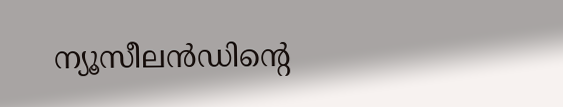ന്യൂസീലൻഡിന്റെ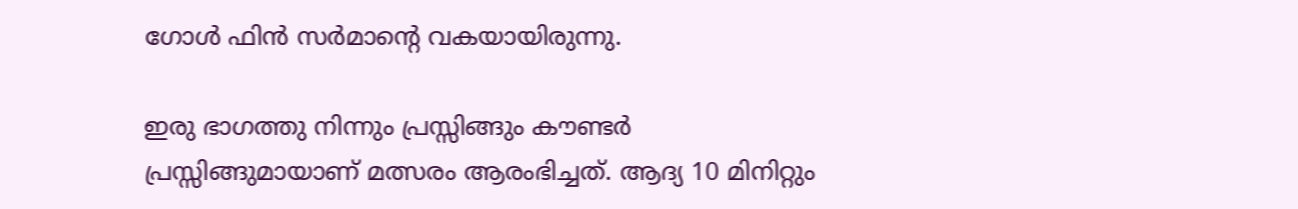ഗോൾ ഫിൻ സർമാന്റെ വകയായിരുന്നു.

ഇരു ഭാഗത്തു നിന്നും പ്രസ്സിങ്ങും കൗണ്ടർ പ്രസ്സിങ്ങുമായാണ് മത്സരം ആരംഭിച്ചത്. ആദ്യ 10 മിനിറ്റും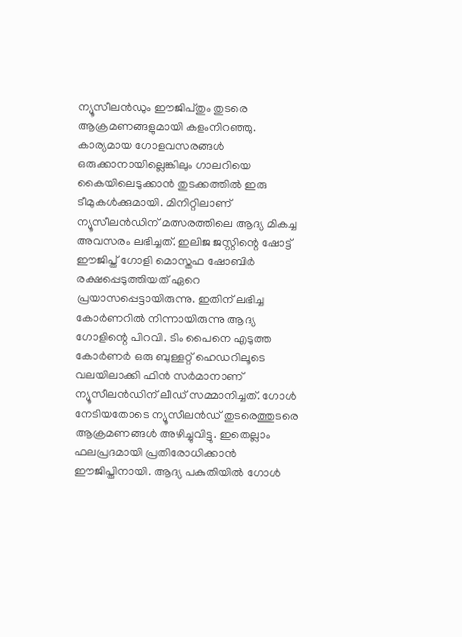ന്യൂസീലൻഡും ഈജിപ്തും തുടരെ ആക്രമണങ്ങളുമായി കളംനിറഞ്ഞു. കാര്യമായ ഗോളവസരങ്ങൾ ഒരുക്കാനായില്ലെങ്കിലും ഗാലറിയെ കൈയിലെടുക്കാൻ തുടക്കത്തിൽ ഇരു ടീമുകൾക്കുമായി. മിനിറ്റിലാണ് ന്യൂസീലൻഡിന് മത്സരത്തിലെ ആദ്യ മികച്ച അവസരം ലഭിച്ചത്. ഇലിജ ജസ്റ്റിന്റെ ഷോട്ട് ഈജിപ്ത് ഗോളി മൊസ്തഫ ഷോബിർ രക്ഷപ്പെടുത്തിയത് ഏറെ പ്രയാസപ്പെട്ടായിരുന്നു. ഇതിന് ലഭിച്ച കോർണറിൽ നിന്നായിരുന്നു ആദ്യ ഗോളിന്റെ പിറവി. ടിം പൈനെ എടുത്ത കോർണർ ഒരു ബുള്ളറ്റ് ഹെഡറിലൂടെ വലയിലാക്കി ഫിൻ സർമാനാണ് ന്യൂസീലൻഡിന് ലീഡ് സമ്മാനിച്ചത്. ഗോൾ നേടിയതോടെ ന്യൂസീലൻഡ് തുടരെത്തുടരെ ആക്രമണങ്ങൾ അഴിച്ചുവിട്ടു. ഇതെല്ലാം ഫലപ്രദമായി പ്രതിരോധിക്കാൻ ഈജിപ്തിനായി. ആദ്യ പകുതിയിൽ ഗോൾ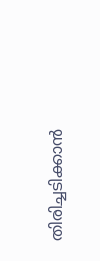തിരിച്ചടിക്കാൻ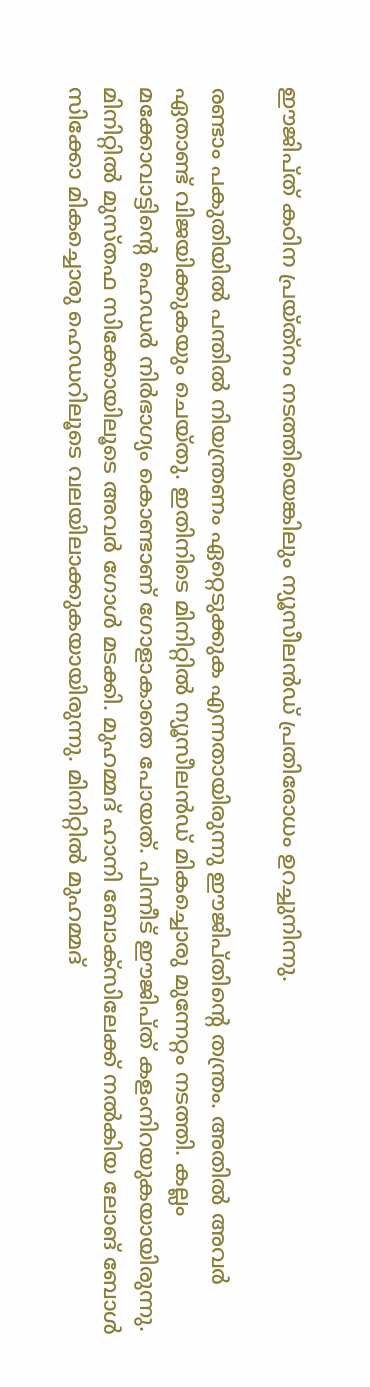ഈജിപ്ത് കഠിന പ്രയ്ത്‌നം നടത്തിയെങ്കിലും ന്യൂസീലൻഡ് പ്രതിരോധം ഉറച്ചുനിന്നു.

രണ്ടാം പകുതിയിൽ പന്തിൽ നിയന്ത്രണം ഏറ്റെടുക്കുക എന്നതായിരുന്നു ഈജിപ്തിന്റെ തന്ത്രം. അതിൽ അവർ ഏതാണ്ട് വിജയിക്കുകയും ചെയ്തു. ഇതിനിടെ മിനിറ്റിൽ ന്യൂസീലൻഡ് മികച്ചൊരു മുന്നേറ്റം നടത്തി. കല്ലം മക്കോവാട്ടിന്റെ ഹെഡർ നിർഭാഗ്യം കൊണ്ടാണ് ഗോളാകാതെ പോയത്. പിന്നീട് ഈജിപ്ത് കളംനിറയുകയായിരുന്നു. മിനിറ്റിൽ മുസ്തഫ സിക്കോയിലൂടെ അവർ ഗോൾ മടക്കി. മുഹമ്മദ് ഹാനി ബോക്‌സിലേക്ക് നൽകിയ ലോങ് ബോൾ സിക്കോ മികച്ചൊരു ഹെഡറിലൂടെ വലയിലാക്കുകയായിരുന്നു. മിനിറ്റിൽ മുഹമ്മദ്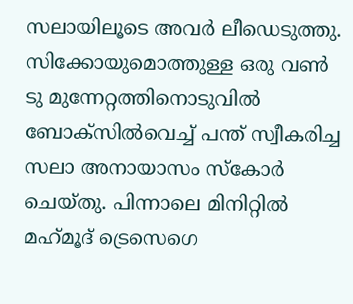സലായിലൂടെ അവർ ലീഡെടുത്തു. സിക്കോയുമൊത്തുള്ള ഒരു വൺ ടു മുന്നേറ്റത്തിനൊടുവിൽ ബോക്‌സിൽവെച്ച് പന്ത് സ്വീകരിച്ച സലാ അനായാസം സ്‌കോർ ചെയ്തു. പിന്നാലെ മിനിറ്റിൽ മഹ്‌മൂദ് ട്രെസെഗെ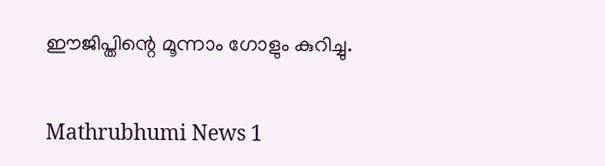ഈജിപ്തിന്റെ മൂന്നാം ഗോളും കുറിച്ചു.


Mathrubhumi News 1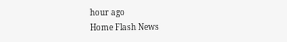hour ago
Home Flash News